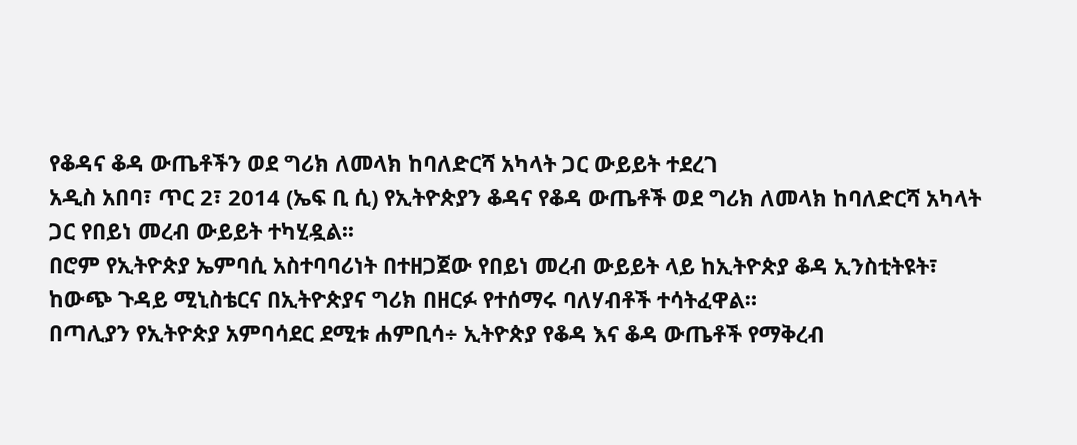የቆዳና ቆዳ ውጤቶችን ወደ ግሪክ ለመላክ ከባለድርሻ አካላት ጋር ውይይት ተደረገ
አዲስ አበባ፣ ጥር 2፣ 2014 (ኤፍ ቢ ሲ) የኢትዮጵያን ቆዳና የቆዳ ውጤቶች ወደ ግሪክ ለመላክ ከባለድርሻ አካላት ጋር የበይነ መረብ ውይይት ተካሂዷል፡፡
በሮም የኢትዮጵያ ኤምባሲ አስተባባሪነት በተዘጋጀው የበይነ መረብ ውይይት ላይ ከኢትዮጵያ ቆዳ ኢንስቲትዩት፣ ከውጭ ጉዳይ ሚኒስቴርና በኢትዮጵያና ግሪክ በዘርፉ የተሰማሩ ባለሃብቶች ተሳትፈዋል።
በጣሊያን የኢትዮጵያ አምባሳደር ደሚቱ ሐምቢሳ÷ ኢትዮጵያ የቆዳ እና ቆዳ ውጤቶች የማቅረብ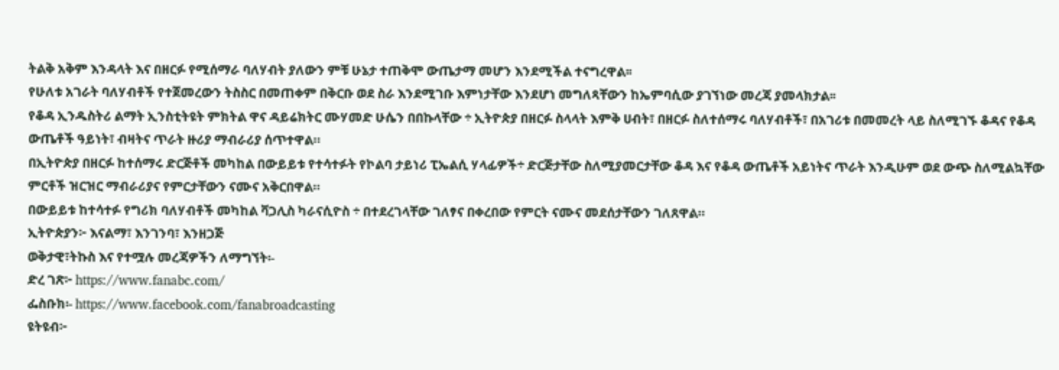ትልቅ አቅም እንዳላት እና በዘርፉ የሚሰማራ ባለሃብት ያለውን ምቹ ሁኔታ ተጠቅሞ ውጤታማ መሆን እንደሚችል ተናግረዋል፡፡
የሁለቱ አገራት ባለሃብቶች የተጀመረውን ትስስር በመጠቀም በቅርቡ ወደ ስራ እንደሚገቡ እምነታቸው እንደሆነ መግለጻቸውን ከኤምባሲው ያገኘነው መረጃ ያመላክታል፡፡
የቆዳ ኢንዱስትሪ ልማት ኢንስቲትዩት ምክትል ዋና ዳይሬክትር ሙሃመድ ሁሴን በበኩላቸው ÷ ኢትዮጵያ በዘርፉ ስላላት እምቅ ሀብት፣ በዘርፉ ስለተሰማሩ ባለሃብቶች፣ በአገሪቱ በመመረት ላይ ስለሚገኙ ቆዳና የቆዳ ውጤቶች ዓይነት፣ ብዛትና ጥራት ዙሪያ ማብራሪያ ሰጥተዋል።
በኢትዮጵያ በዘርፉ ከተሰማሩ ድርጅቶች መካከል በውይይቱ የተሳተፉት የኮልባ ታይነሪ ፒኤልሲ ሃላፊዎች÷ ድርጅታቸው ስለሚያመርታቸው ቆዳ እና የቆዳ ውጤቶች አይነትና ጥራት እንዲሁም ወደ ውጭ ስለሚልኳቸው ምርቶች ዝርዝር ማብራሪያና የምርታቸውን ናሙና አቅርበዋል።
በውይይቱ ከተሳተፉ የግሪክ ባለሃብቶች መካከል ቫጋሊስ ካራናሲዮስ ÷ በተደረገላቸው ገለፃና በቀረበው የምርት ናሙና መደሰታቸውን ገለጸዋል።
ኢትዮጵያን፦ እናልማ፣ እንገንባ፣ እንዘጋጅ
ወቅታዊ፣ትኩስ እና የተሟሉ መረጃዎችን ለማግኘት፡-
ድረ ገጽ፦ https://www.fanabc.com/
ፌስቡክ፡- https://www.facebook.com/fanabroadcasting
ዩትዩብ፦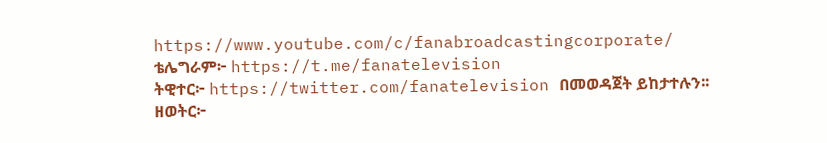https://www.youtube.com/c/fanabroadcastingcorporate/
ቴሌግራም፦ https://t.me/fanatelevision
ትዊተር፦ https://twitter.com/fanatelevision በመወዳጀት ይከታተሉን፡፡
ዘወትር፦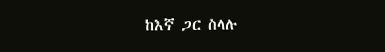ከእኛ ጋር ስላሉ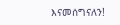እናመሰግናለን!